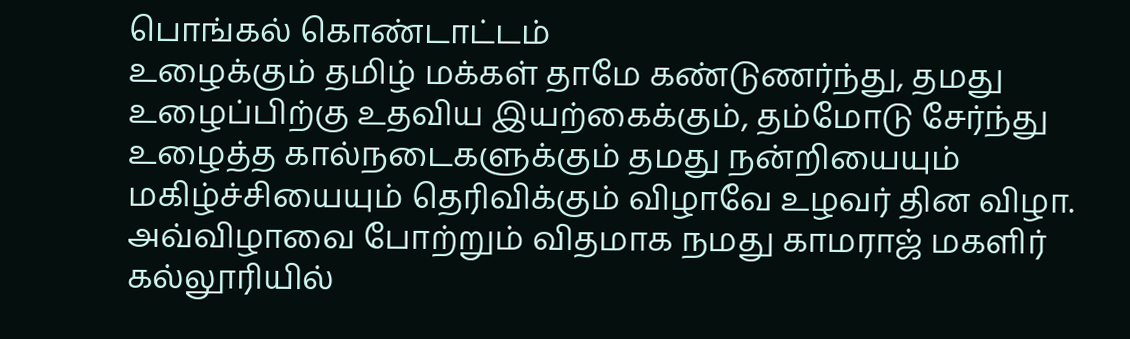பொங்கல் கொண்டாட்டம்
உழைக்கும் தமிழ் மக்கள் தாமே கண்டுணர்ந்து, தமது உழைப்பிற்கு உதவிய இயற்கைக்கும், தம்மோடு சேர்ந்து உழைத்த கால்நடைகளுக்கும் தமது நன்றியையும் மகிழ்ச்சியையும் தெரிவிக்கும் விழாவே உழவர் தின விழா. அவ்விழாவை போற்றும் விதமாக நமது காமராஜ் மகளிர் கல்லூரியில்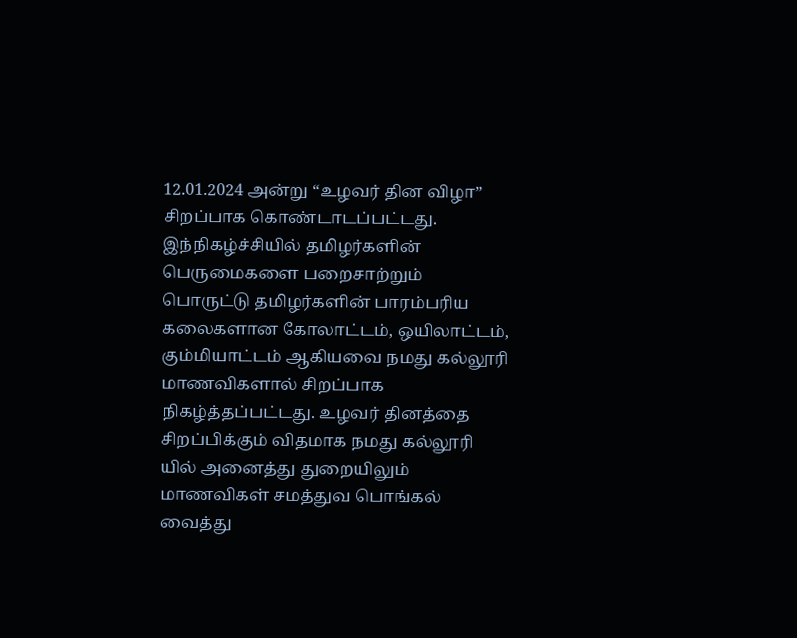12.01.2024 அன்று “உழவர் தின விழா” சிறப்பாக கொண்டாடப்பட்டது. இந்நிகழ்ச்சியில் தமிழர்களின் பெருமைகளை பறைசாற்றும் பொருட்டு தமிழர்களின் பாரம்பரிய கலைகளான கோலாட்டம், ஒயிலாட்டம், கும்மியாட்டம் ஆகியவை நமது கல்லூரி மாணவிகளால் சிறப்பாக நிகழ்த்தப்பட்டது. உழவர் தினத்தை சிறப்பிக்கும் விதமாக நமது கல்லூரி யில் அனைத்து துறையிலும் மாணவிகள் சமத்துவ பொங்கல் வைத்து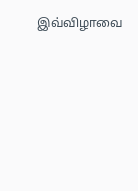இவ்விழாவை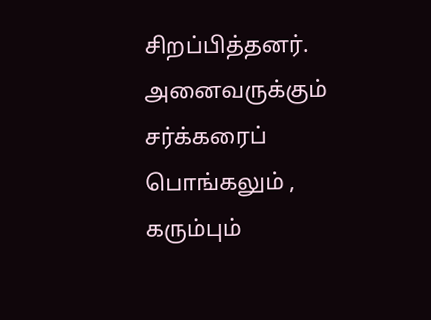சிறப்பித்தனர். அனைவருக்கும் சர்க்கரைப் பொங்கலும் , கரும்பும்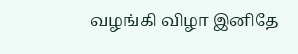வழங்கி விழா இனிதே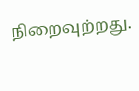நிறைவுற்றது.